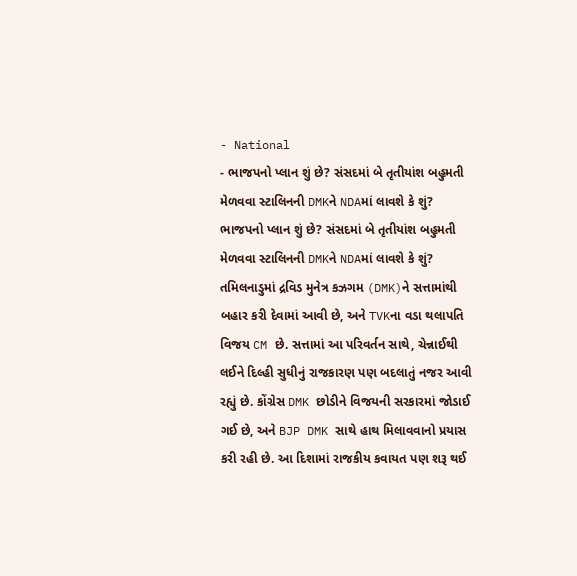- National
- ભાજપનો પ્લાન શું છે? સંસદમાં બે તૃતીયાંશ બહુમતી મેળવવા સ્ટાલિનની DMKને NDAમાં લાવશે કે શું?
ભાજપનો પ્લાન શું છે? સંસદમાં બે તૃતીયાંશ બહુમતી મેળવવા સ્ટાલિનની DMKને NDAમાં લાવશે કે શું?
તમિલનાડુમાં દ્રવિડ મુનેત્ર કઝગમ (DMK)ને સત્તામાંથી બહાર કરી દેવામાં આવી છે, અને TVKના વડા થલાપતિ વિજય CM છે. સત્તામાં આ પરિવર્તન સાથે, ચેન્નાઈથી લઈને દિલ્હી સુધીનું રાજકારણ પણ બદલાતું નજર આવી રહ્યું છે. કોંગ્રેસ DMK છોડીને વિજયની સરકારમાં જોડાઈ ગઈ છે, અને BJP DMK સાથે હાથ મિલાવવાનો પ્રયાસ કરી રહી છે. આ દિશામાં રાજકીય કવાયત પણ શરૂ થઈ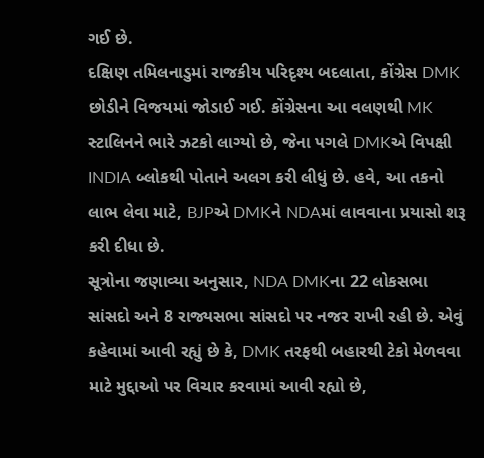ગઈ છે.
દક્ષિણ તમિલનાડુમાં રાજકીય પરિદૃશ્ય બદલાતા, કોંગ્રેસ DMK છોડીને વિજયમાં જોડાઈ ગઈ. કોંગ્રેસના આ વલણથી MK સ્ટાલિનને ભારે ઝટકો લાગ્યો છે, જેના પગલે DMKએ વિપક્ષી INDIA બ્લોકથી પોતાને અલગ કરી લીધું છે. હવે, આ તકનો લાભ લેવા માટે, BJPએ DMKને NDAમાં લાવવાના પ્રયાસો શરૂ કરી દીધા છે.
સૂત્રોના જણાવ્યા અનુસાર, NDA DMKના 22 લોકસભા સાંસદો અને 8 રાજ્યસભા સાંસદો પર નજર રાખી રહી છે. એવું કહેવામાં આવી રહ્યું છે કે, DMK તરફથી બહારથી ટેકો મેળવવા માટે મુદ્દાઓ પર વિચાર કરવામાં આવી રહ્યો છે,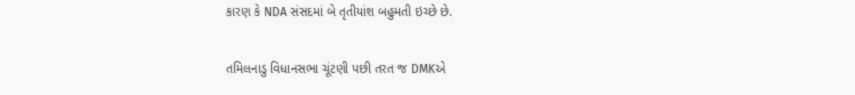કારણ કે NDA સંસદમાં બે તૃતીયાંશ બહુમતી ઇચ્છે છે.

તમિલનાડુ વિધાનસભા ચૂંટણી પછી તરત જ DMKએ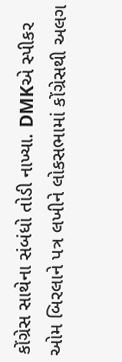કોંગ્રેસ સાથેના સંબંધો તોડી નાખ્યા. DMKએ સ્પીકર ઓમ બિરલાને પત્ર લખીને લોકસભામાં કોંગ્રેસથી અલગ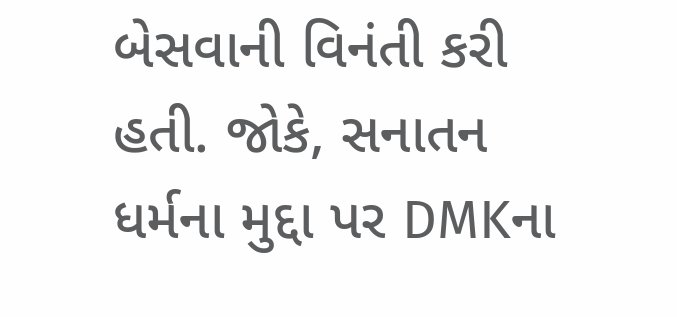બેસવાની વિનંતી કરી હતી. જોકે, સનાતન ધર્મના મુદ્દા પર DMKના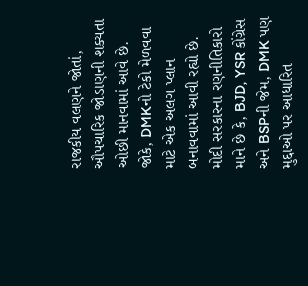રાજકીય વલણને જોતાં, ઔપચારિક જોડાણની શક્યતા ઓછી માનવામાં આવે છે. જોકે, DMKનો ટેકો મેળવવા માટે એક અલગ પ્લાન બનાવવામાં આવી રહ્યો છે.
મોદી સરકારના રણનીતિકારો માને છે કે, BJD, YSR કોંગ્રેસ અને BSPની જેમ, DMK પણ મુદ્દાઓ પર આધારિત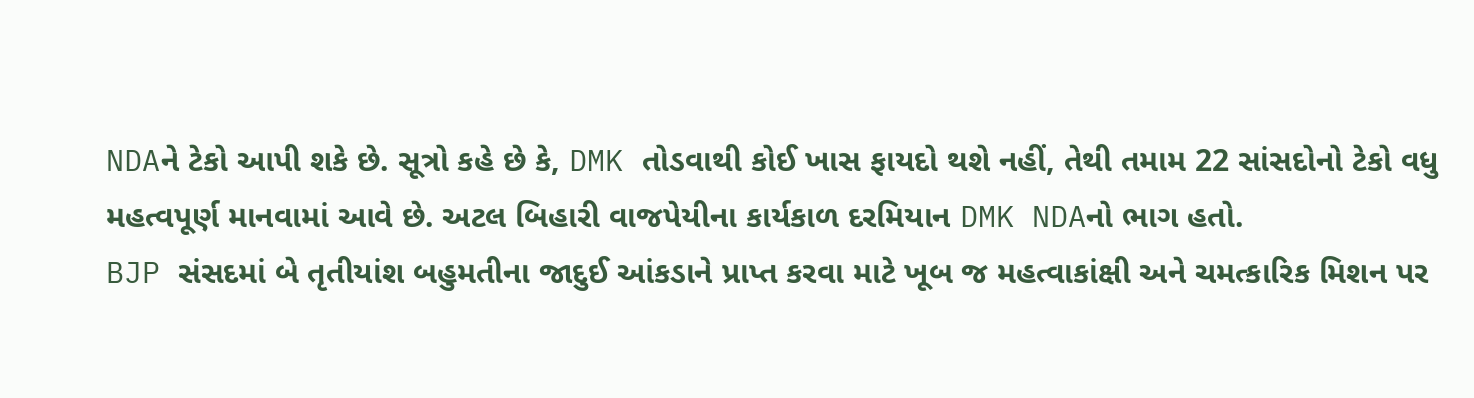NDAને ટેકો આપી શકે છે. સૂત્રો કહે છે કે, DMK તોડવાથી કોઈ ખાસ ફાયદો થશે નહીં, તેથી તમામ 22 સાંસદોનો ટેકો વધુ મહત્વપૂર્ણ માનવામાં આવે છે. અટલ બિહારી વાજપેયીના કાર્યકાળ દરમિયાન DMK NDAનો ભાગ હતો.
BJP સંસદમાં બે તૃતીયાંશ બહુમતીના જાદુઈ આંકડાને પ્રાપ્ત કરવા માટે ખૂબ જ મહત્વાકાંક્ષી અને ચમત્કારિક મિશન પર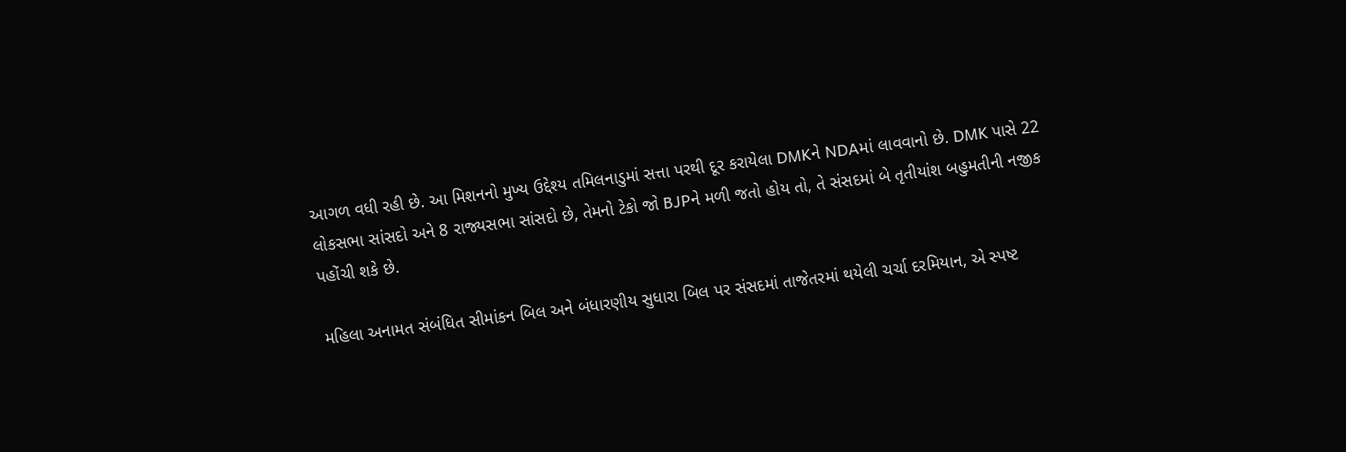આગળ વધી રહી છે. આ મિશનનો મુખ્ય ઉદ્દેશ્ય તમિલનાડુમાં સત્તા પરથી દૂર કરાયેલા DMKને NDAમાં લાવવાનો છે. DMK પાસે 22 લોકસભા સાંસદો અને 8 રાજ્યસભા સાંસદો છે, તેમનો ટેકો જો BJPને મળી જતો હોય તો, તે સંસદમાં બે તૃતીયાંશ બહુમતીની નજીક પહોંચી શકે છે.

મહિલા અનામત સંબંધિત સીમાંકન બિલ અને બંધારણીય સુધારા બિલ પર સંસદમાં તાજેતરમાં થયેલી ચર્ચા દરમિયાન, એ સ્પષ્ટ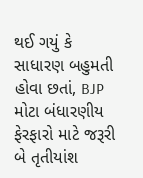થઈ ગયું કે સાધારણ બહુમતી હોવા છતાં, BJP મોટા બંધારણીય ફેરફારો માટે જરૂરી બે તૃતીયાંશ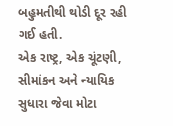બહુમતીથી થોડી દૂર રહી ગઈ હતી.
એક રાષ્ટ્ર, એક ચૂંટણી, સીમાંકન અને ન્યાયિક સુધારા જેવા મોટા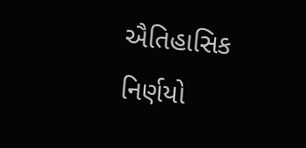ઐતિહાસિક નિર્ણયો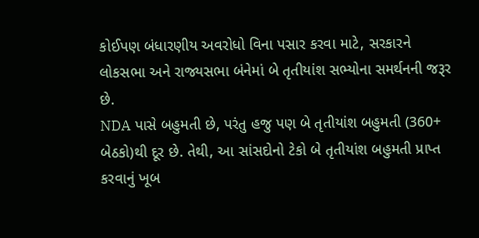કોઈપણ બંધારણીય અવરોધો વિના પસાર કરવા માટે, સરકારને લોકસભા અને રાજ્યસભા બંનેમાં બે તૃતીયાંશ સભ્યોના સમર્થનની જરૂર છે.
NDA પાસે બહુમતી છે, પરંતુ હજુ પણ બે તૃતીયાંશ બહુમતી (360+ બેઠકો)થી દૂર છે. તેથી, આ સાંસદોનો ટેકો બે તૃતીયાંશ બહુમતી પ્રાપ્ત કરવાનું ખૂબ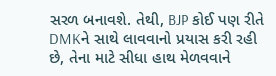સરળ બનાવશે. તેથી, BJP કોઈ પણ રીતે DMKને સાથે લાવવાનો પ્રયાસ કરી રહી છે, તેના માટે સીધા હાથ મેળવવાને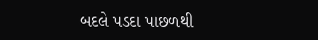બદલે પડદા પાછળથી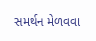સમર્થન મેળવવા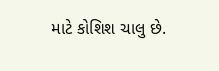માટે કોશિશ ચાલુ છે.